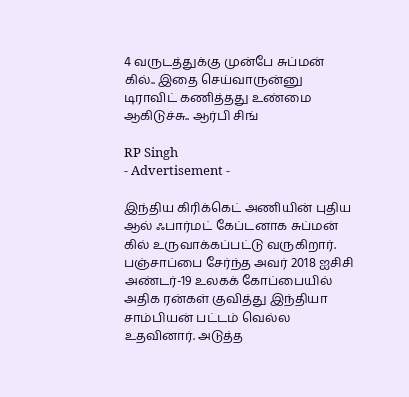4 வருடத்துக்கு முன்பே சுப்மன் கில்.. இதை செய்வாருன்னு டிராவிட் கணித்தது உண்மை ஆகிடுச்சு.. ஆர்பி சிங்

RP Singh
- Advertisement -

இந்திய கிரிக்கெட் அணியின் புதிய ஆல் ஃபார்மட் கேப்டனாக சுப்மன் கில் உருவாக்கப்பட்டு வருகிறார். பஞ்சாப்பை சேர்ந்த அவர் 2018 ஐசிசி அண்டர்-19 உலகக் கோப்பையில் அதிக ரன்கள் குவித்து இந்தியா சாம்பியன் பட்டம் வெல்ல உதவினார். அடுத்த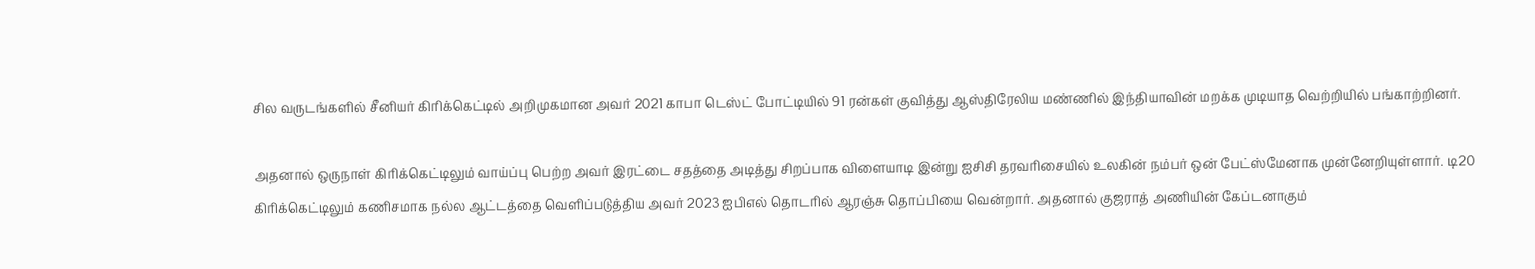சில வருடங்களில் சீனியர் கிரிக்கெட்டில் அறிமுகமான அவர் 2021 காபா டெஸ்ட் போட்டியில் 91 ரன்கள் குவித்து ஆஸ்திரேலிய மண்ணில் இந்தியாவின் மறக்க முடியாத வெற்றியில் பங்காற்றினர்.

அதனால் ஒருநாள் கிரிக்கெட்டிலும் வாய்ப்பு பெற்ற அவர் இரட்டை சதத்தை அடித்து சிறப்பாக விளையாடி இன்று ஐசிசி தரவரிசையில் உலகின் நம்பர் ஒன் பேட்ஸ்மேனாக முன்னேறியுள்ளார். டி20 கிரிக்கெட்டிலும் கணிசமாக நல்ல ஆட்டத்தை வெளிப்படுத்திய அவர் 2023 ஐபிஎல் தொடரில் ஆரஞ்சு தொப்பியை வென்றார். அதனால் குஜராத் அணியின் கேப்டனாகும்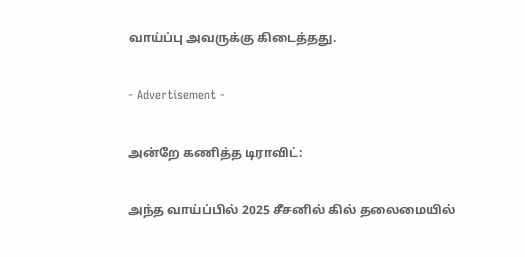வாய்ப்பு அவருக்கு கிடைத்தது.

- Advertisement -

அன்றே கணித்த டிராவிட்:

அந்த வாய்ப்பில் 2025 சீசனில் கில் தலைமையில்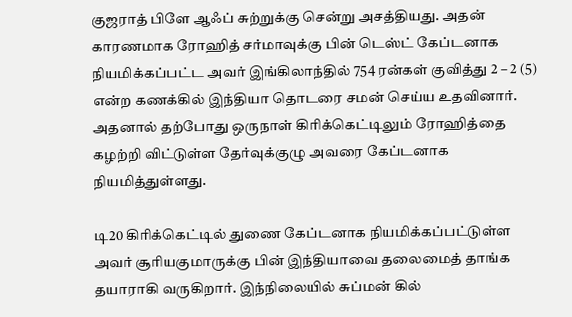குஜராத் பிளே ஆஃப் சுற்றுக்கு சென்று அசத்தியது. அதன் காரணமாக ரோஹித் சர்மாவுக்கு பின் டெஸ்ட் கேப்டனாக நியமிக்கப்பட்ட அவர் இங்கிலாந்தில் 754 ரன்கள் குவித்து 2 – 2 (5) என்ற கணக்கில் இந்தியா தொடரை சமன் செய்ய உதவினார். அதனால் தற்போது ஒருநாள் கிரிக்கெட்டிலும் ரோஹித்தை கழற்றி விட்டுள்ள தேர்வுக்குழு அவரை கேப்டனாக நியமித்துள்ளது.

டி20 கிரிக்கெட்டில் துணை கேப்டனாக நியமிக்கப்பட்டுள்ள அவர் சூரியகுமாருக்கு பின் இந்தியாவை தலைமைத் தாங்க தயாராகி வருகிறார். இந்நிலையில் சுப்மன் கில்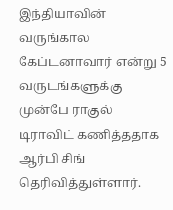இந்தியாவின் வருங்கால கேப்டனாவார் என்று 5 வருடங்களுக்கு முன்பே ராகுல் டிராவிட் கணித்ததாக ஆர்பி சிங் தெரிவித்துள்ளார்.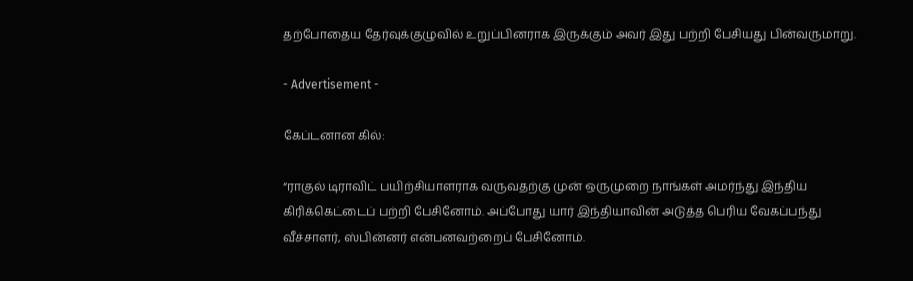தற்போதைய தேர்வுக்குழுவில் உறுப்பினராக இருக்கும் அவர் இது பற்றி பேசியது பின்வருமாறு.

- Advertisement -

கேப்டனான கில்:

“ராகுல் டிராவிட் பயிற்சியாளராக வருவதற்கு முன் ஒருமுறை நாங்கள் அமர்ந்து இந்திய கிரிக்கெட்டைப் பற்றி பேசினோம். அப்போது யார் இந்தியாவின் அடுத்த பெரிய வேகப்பந்து வீச்சாளர், ஸ்பின்னர் என்பனவற்றைப் பேசினோம்.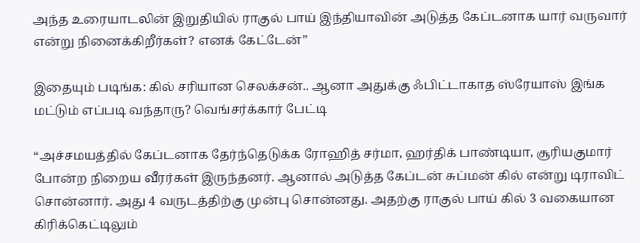அந்த உரையாடலின் இறுதியில் ராகுல் பாய் இந்தியாவின் அடுத்த கேப்டனாக யார் வருவார் என்று நினைக்கிறீர்கள்? எனக் கேட்டேன்”

இதையும் படிங்க: கில் சரியான செலக்சன்.. ஆனா அதுக்கு ஃபிட்டாகாத ஸ்ரேயாஸ் இங்க மட்டும் எப்படி வந்தாரு? வெங்சர்க்கார் பேட்டி

“அச்சமயத்தில் கேப்டனாக தேர்ந்தெடுக்க ரோஹித் சர்மா, ஹர்திக் பாண்டியா, சூரியகுமார் போன்ற நிறைய வீரர்கள் இருந்தனர். ஆனால் அடுத்த கேப்டன் சுப்மன் கில் என்று டிராவிட் சொன்னார். அது 4 வருடத்திற்கு முன்பு சொன்னது. அதற்கு ராகுல் பாய் கில் 3 வகையான கிரிக்கெட்டிலும்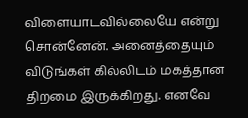விளையாடவில்லையே என்று சொன்னேன். அனைத்தையும் விடுங்கள் கில்லிடம் மகத்தான திறமை இருக்கிறது. எனவே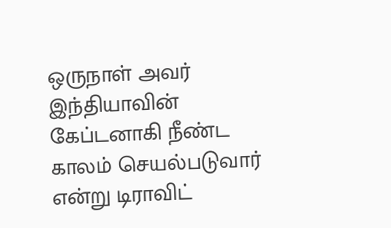ஒருநாள் அவர் இந்தியாவின் கேப்டனாகி நீண்ட காலம் செயல்படுவார் என்று டிராவிட்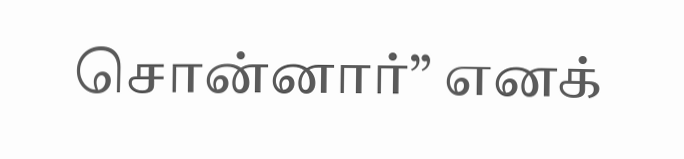சொன்னார்” எனக்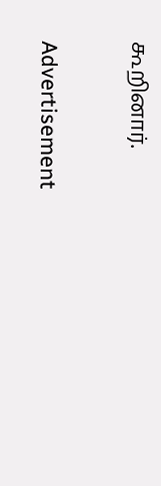கூறினார்.

Advertisement